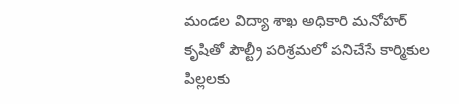మండల విద్యా శాఖ అధికారి మనోహర్ కృషితో పౌల్ట్రీ పరిశ్రమలో పనిచేసే కార్మికుల పిల్లలకు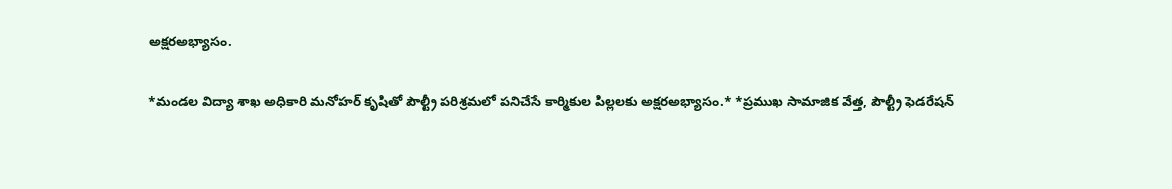అక్షరఅభ్యాసం.

*మండల విద్యా శాఖ అధికారి మనోహర్ కృషితో పౌల్ట్రీ పరిశ్రమలో పనిచేసే కార్మికుల పిల్లలకు అక్షరఅభ్యాసం.* *ప్రముఖ సామాజిక వేత్త, పౌల్ట్రీ ఫెడరేషన్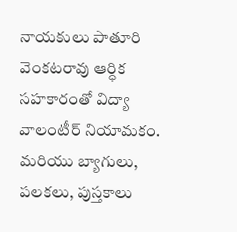నాయకులు పాతూరి వెంకటరావు ఆర్ధిక సహకారంతో విద్యా వాలంటీర్ నియామకం. మరియు బ్యాగులు, పలకలు, పుస్తకాలు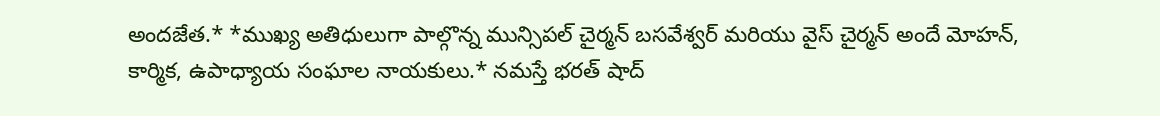అందజేత.* *ముఖ్య అతిధులుగా పాల్గొన్న మున్సిపల్ చైర్మన్ బసవేశ్వర్ మరియు వైస్ చైర్మన్ అందే మోహన్, కార్మిక, ఉపాధ్యాయ సంఘాల నాయకులు.* నమస్తే భరత్ షాద్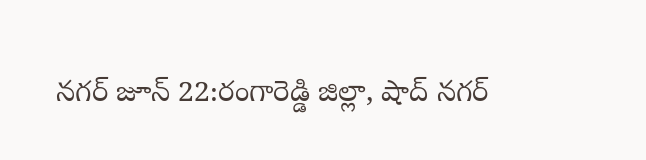నగర్ జూన్ 22:రంగారెడ్డి జిల్లా, షాద్ నగర్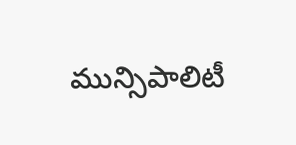మున్సిపాలిటీ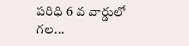పరిధి 6 వ వార్డులో గల...